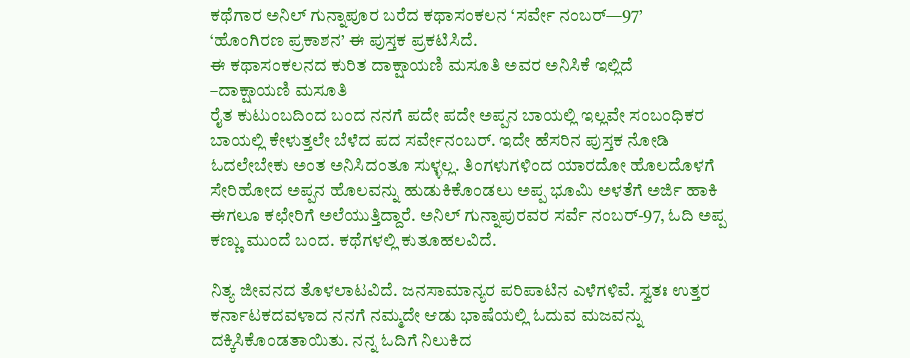ಕಥೆಗಾರ ಅನಿಲ್ ಗುನ್ನಾಪೂರ ಬರೆದ ಕಥಾಸಂಕಲನ ‘ಸರ್ವೇ ನಂಬರ್—97’
‘ಹೊಂಗಿರಣ ಪ್ರಕಾಶನ’ ಈ ಪುಸ್ತಕ ಪ್ರಕಟಿಸಿದೆ.
ಈ ಕಥಾಸಂಕಲನದ ಕುರಿತ ದಾಕ್ಷಾಯಣಿ ಮಸೂತಿ ಅವರ ಅನಿಸಿಕೆ ಇಲ್ಲಿದೆ
–ದಾಕ್ಷಾಯಣಿ ಮಸೂತಿ
ರೈತ ಕುಟುಂಬದಿಂದ ಬಂದ ನನಗೆ ಪದೇ ಪದೇ ಅಪ್ಪನ ಬಾಯಲ್ಲಿ ಇಲ್ಲವೇ ಸಂಬಂಧಿಕರ ಬಾಯಲ್ಲಿ ಕೇಳುತ್ತಲೇ ಬೆಳೆದ ಪದ ಸರ್ವೇನಂಬರ್. ಇದೇ ಹೆಸರಿನ ಪುಸ್ತಕ ನೋಡಿ ಓದಲೇಬೇಕು ಅಂತ ಅನಿಸಿದಂತೂ ಸುಳ್ಳಲ್ಲ. ತಿಂಗಳುಗಳಿಂದ ಯಾರದೋ ಹೊಲದೊಳಗೆ ಸೇರಿಹೋದ ಅಪ್ಪನ ಹೊಲವನ್ನು ಹುಡುಕಿಕೊಂಡಲು ಅಪ್ಪ ಭೂಮಿ ಅಳತೆಗೆ ಅರ್ಜಿ ಹಾಕಿ ಈಗಲೂ ಕಛೇರಿಗೆ ಅಲೆಯುತ್ತಿದ್ದಾರೆ. ಅನಿಲ್ ಗುನ್ನಾಪುರವರ ಸರ್ವೆ ನಂಬರ್-97, ಓದಿ ಅಪ್ಪ ಕಣ್ಣು ಮುಂದೆ ಬಂದ. ಕಥೆಗಳಲ್ಲಿ ಕುತೂಹಲವಿದೆ.

ನಿತ್ಯ ಜೀವನದ ತೊಳಲಾಟವಿದೆ. ಜನಸಾಮಾನ್ಯರ ಪರಿಪಾಟಿನ ಎಳೆಗಳಿವೆ. ಸ್ವತಃ ಉತ್ತರ ಕರ್ನಾಟಕದವಳಾದ ನನಗೆ ನಮ್ಮದೇ ಆಡು ಭಾಷೆಯಲ್ಲಿ ಓದುವ ಮಜವನ್ನು ದಕ್ಕಿಸಿಕೊಂಡತಾಯಿತು. ನನ್ನ ಓದಿಗೆ ನಿಲುಕಿದ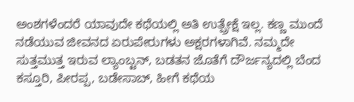ಅಂಶಗಳೆಂದರೆ ಯಾವುದೇ ಕಥೆಯಲ್ಲಿ ಅತಿ ಉತ್ಪ್ರೇಕ್ಷೆ ಇಲ್ಲ. ಕಣ್ಣ ಮುಂದೆ ನಡೆಯುವ ಜೀವನದ ಏರುಪೇರುಗಳು ಅಕ್ಷರಗಳಾಗಿವೆ. ನಮ್ಮದೇ ಸುತ್ತಮುತ್ತ ಇರುವ ಲ್ಯಾಂಬ್ಟನ್, ಬಡತನ ಜೊತೆಗೆ ದೌರ್ಜನ್ಯದಲ್ಲಿ ಬೆಂದ ಕಸ್ತೂರಿ, ಪೀರಪ್ಪ, ಬಡೇಸಾಬ್, ಹೀಗೆ ಕಥೆಯ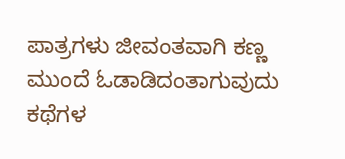ಪಾತ್ರಗಳು ಜೀವಂತವಾಗಿ ಕಣ್ಣ ಮುಂದೆ ಓಡಾಡಿದಂತಾಗುವುದು ಕಥೆಗಳ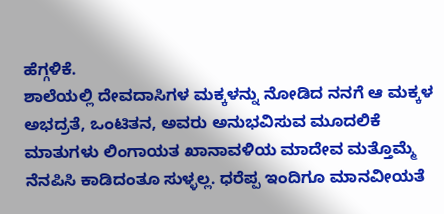ಹೆಗ್ಗಳಿಕೆ.
ಶಾಲೆಯಲ್ಲಿ ದೇವದಾಸಿಗಳ ಮಕ್ಕಳನ್ನು ನೋಡಿದ ನನಗೆ ಆ ಮಕ್ಕಳ ಅಭದ್ರತೆ, ಒಂಟಿತನ, ಅವರು ಅನುಭವಿಸುವ ಮೂದಲಿಕೆ ಮಾತುಗಳು ಲಿಂಗಾಯತ ಖಾನಾವಳಿಯ ಮಾದೇವ ಮತ್ತೊಮ್ಮೆ ನೆನಪಿಸಿ ಕಾಡಿದಂತೂ ಸುಳ್ಳಲ್ಲ. ಧರೆಪ್ಪ ಇಂದಿಗೂ ಮಾನವೀಯತೆ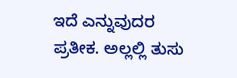ಇದೆ ಎನ್ನುವುದರ ಪ್ರತೀಕ. ಅಲ್ಲಲ್ಲಿ ತುಸು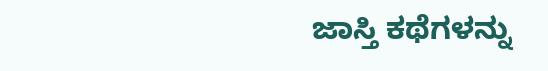ಜಾಸ್ತಿ ಕಥೆಗಳನ್ನು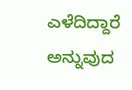ಎಳೆದಿದ್ದಾರೆ ಅನ್ನುವುದ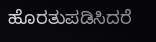ಹೊರತುಪಡಿಸಿದರೆ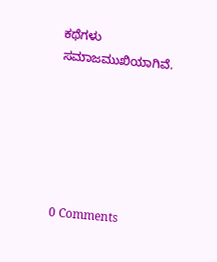ಕಥೆಗಳು ಸಮಾಜಮುಖಿಯಾಗಿವೆ.






0 Comments